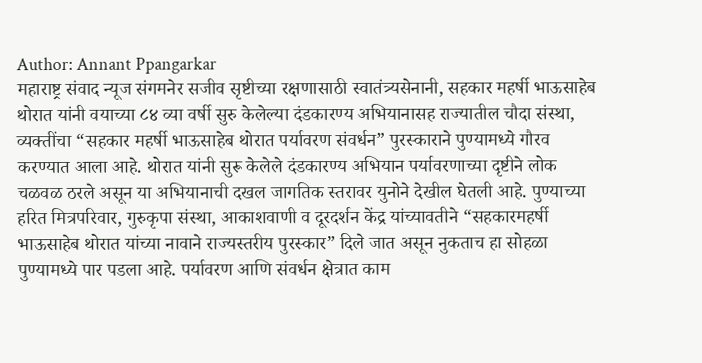Author: Annant Ppangarkar
महाराष्ट्र संवाद न्यूज संगमनेर सजीव सृष्टीच्या रक्षणासाठी स्वातंत्र्यसेनानी, सहकार महर्षी भाऊसाहेब थोरात यांनी वयाच्या ८४ व्या वर्षी सुरु केलेल्या दंडकारण्य अभियानासह राज्यातील चौदा संस्था, व्यक्तींचा “सहकार महर्षी भाऊसाहेब थोरात पर्यावरण संवर्धन” पुरस्काराने पुण्यामध्ये गौरव करण्यात आला आहे. थोरात यांनी सुरू केलेले दंडकारण्य अभियान पर्यावरणाच्या दृष्टीने लोक चळवळ ठरले असून या अभियानाची दखल जागतिक स्तरावर युनोने देखील घेतली आहे. पुण्याच्या हरित मित्रपरिवार, गुरुकृपा संस्था, आकाशवाणी व दूरदर्शन केंद्र यांच्यावतीने “सहकारमहर्षी भाऊसाहेब थोरात यांच्या नावाने राज्यस्तरीय पुरस्कार” दिले जात असून नुकताच हा सोहळा पुण्यामध्ये पार पडला आहे. पर्यावरण आणि संवर्धन क्षेत्रात काम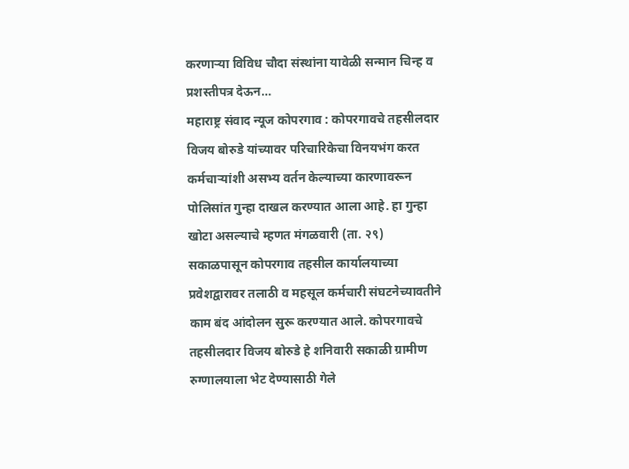करणाऱ्या विविध चौदा संस्थांना यावेळी सन्मान चिन्ह व प्रशस्तीपत्र देऊन…
महाराष्ट्र संवाद न्यूज कोपरगाव : कोपरगावचे तहसीलदार विजय बोरुडे यांच्यावर परिचारिकेचा विनयभंग करत कर्मचाऱ्यांशी असभ्य वर्तन केल्याच्या कारणावरून पोलिसांत गुन्हा दाखल करण्यात आला आहे. हा गुन्हा खोटा असल्याचे म्हणत मंगळवारी (ता. २९) सकाळपासून कोपरगाव तहसील कार्यालयाच्या प्रवेशद्वारावर तलाठी व महसूल कर्मचारी संघटनेच्यावतीने काम बंद आंदोलन सुरू करण्यात आले. कोपरगावचे तहसीलदार विजय बोरुडे हे शनिवारी सकाळी ग्रामीण रुग्णालयाला भेट देण्यासाठी गेले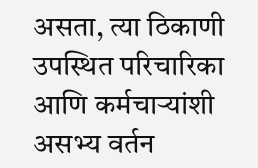असता, त्या ठिकाणी उपस्थित परिचारिका आणि कर्मचाऱ्यांशी असभ्य वर्तन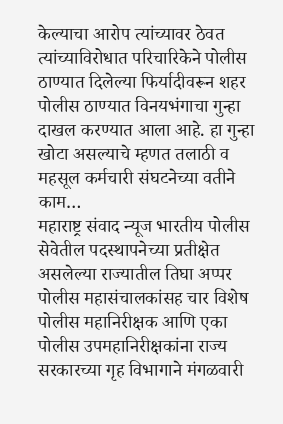केल्याचा आरोप त्यांच्यावर ठेवत त्यांच्याविरोधात परिचारिकेने पोलीस ठाण्यात दिलेल्या फिर्यादीवरून शहर पोलीस ठाण्यात विनयभंगाचा गुन्हा दाखल करण्यात आला आहे. हा गुन्हा खोटा असल्याचे म्हणत तलाठी व महसूल कर्मचारी संघटनेच्या वतीने काम…
महाराष्ट्र संवाद न्यूज भारतीय पोलीस सेवेतील पदस्थापनेच्या प्रतीक्षेत असलेल्या राज्यातील तिघा अप्पर पोलीस महासंचालकांसह चार विशेष पोलीस महानिरीक्षक आणि एका पोलीस उपमहानिरीक्षकांना राज्य सरकारच्या गृह विभागाने मंगळवारी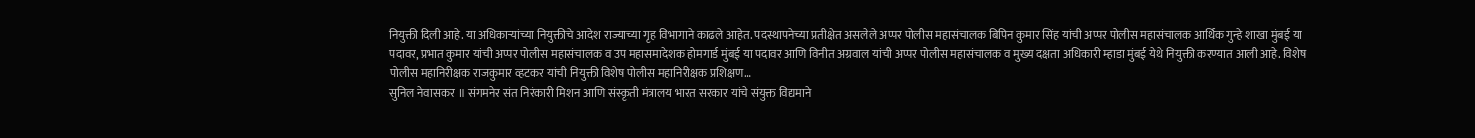नियुक्ती दिली आहे. या अधिकाऱ्यांच्या नियुक्तीचे आदेश राज्याच्या गृह विभागाने काढले आहेत. पदस्थापनेच्या प्रतीक्षेत असलेले अप्पर पोलीस महासंचालक बिपिन कुमार सिंह यांची अप्पर पोलीस महासंचालक आर्थिक गुन्हे शाखा मुंबई या पदावर, प्रभात कुमार यांची अप्पर पोलीस महासंचालक व उप महासमादेशक होमगार्ड मुंबई या पदावर आणि विनीत अग्रवाल यांची अप्पर पोलीस महासंचालक व मुख्य दक्षता अधिकारी म्हाडा मुंबई येथे नियुक्ती करण्यात आली आहे. विशेष पोलीस महानिरीक्षक राजकुमार व्हटकर यांची नियुक्ती विशेष पोलीस महानिरीक्षक प्रशिक्षण…
सुनिल नेवासकर ॥ संगमनेर संत निरंकारी मिशन आणि संस्कृती मंत्रालय भारत सरकार यांचे संयुक्त विद्यमाने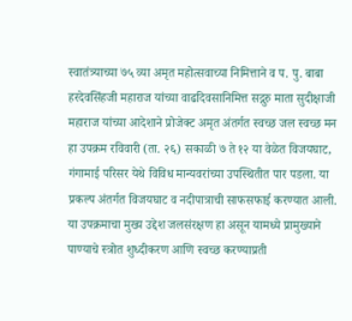स्वातंत्र्याच्या ७५ व्या अमृत महोत्सवाच्या निमित्ताने व प. पु. बाबा हरदेवसिंहजी महाराज यांच्या वाढदिवसानिमित्त सद्गुरु माता सुदीक्षाजी महाराज यांच्या आदेशाने प्रोजेक्ट अमृत अंतर्गत स्वच्छ जल स्वच्छ मन हा उपक्रम रविवारी (ता. २६) सकाळी ७ ते १२ या वेळेत विजयघाट, गंगामाई परिसर येथे विविध मान्यवरांच्या उपस्थितीत पार पडला. या प्रकल्प अंतर्गत विजयघाट व नदीपात्राची साफसफाई करण्यात आली. या उपक्रमाचा मुख्य उद्देश जलसंरक्षण हा असून यामध्ये प्रामुख्याने पाण्याचे स्त्रोत शुध्दीकरण आणि स्वच्छ करण्याप्रती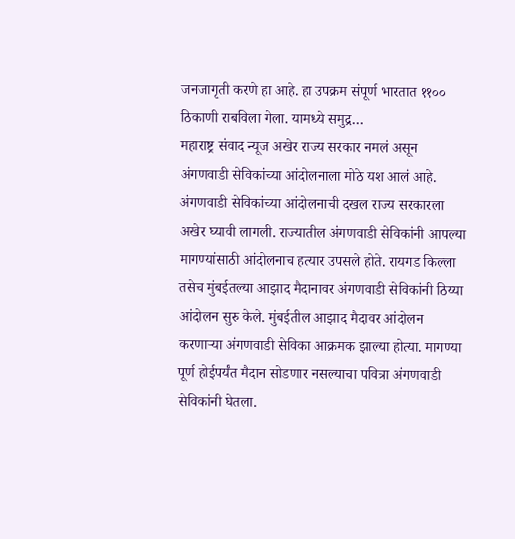जनजागृती करणे हा आहे. हा उपक्रम संपूर्ण भारतात ११०० ठिकाणी राबविला गेला. यामध्ये समुद्र…
महाराष्ट्र संवाद न्यूज अखेर राज्य सरकार नमलं असून अंगणवाडी सेविकांच्या आंदोलनाला मोठे यश आलं आहे. अंगणवाडी सेविकांच्या आंदोलनाची दखल राज्य सरकारला अखेर घ्यावी लागली. राज्यातील अंगणवाडी सेविकांनी आपल्या मागण्यांसाठी आंदोलनाच हत्यार उपसले होते. रायगड किल्ला तसेच मुंबईतल्या आझाद मैदानावर अंगणवाडी सेविकांनी ठिय्या आंदोलन सुरु केले. मुंबईतील आझाद मैदावर आंदोलन करणाऱ्या अंगणवाडी सेविका आक्रमक झाल्या होत्या. मागण्या पूर्ण होईपर्यंत मैदान सोडणार नसल्याचा पवित्रा अंगणवाडी सेविकांनी घेतला.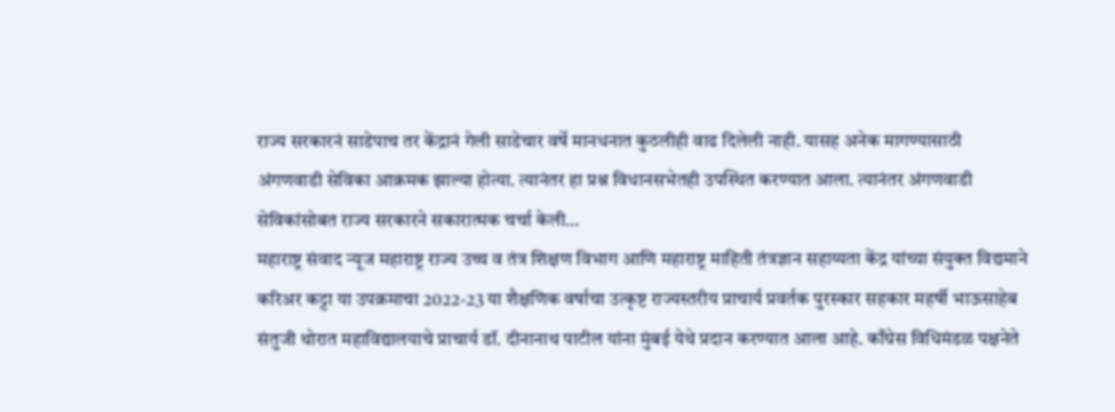राज्य सरकारनं साडेपाच तर केंद्रानं गेली साडेचार वर्षे मानधनात कुठलीही वाढ दिलेली नाही. यासह अनेक मागण्यासाठी अंगणवाडी सेविका आक्रमक झाल्या होत्या. त्यानंतर हा प्रश्न विधानसभेतही उपस्थित करण्यात आला. त्यानंतर अंगणवाडी सेविकांसोबत राज्य सरकारने सकारात्मक चर्चा केली…
महाराष्ट्र संवाद न्यूज महाराष्ट्र राज्य उच्च व तंत्र शिक्षण विभाग आणि महाराष्ट्र माहिती तंत्रज्ञान सहाय्यता केंद्र यांच्या संयुक्त विद्यमाने करिअर कट्टा या उपक्रमाचा 2022-23 या शैक्षणिक वर्षाचा उत्कृष्ट राज्यस्तरीय प्राचार्य प्रवर्तक पुरस्कार सहकार महर्षी भाऊसाहेब संतुजी थोरात महाविद्यालयाचे प्राचार्य डॉ. दीनानाथ पाटील यांना मुंबई येथे प्रदान करण्यात आला आहे. काँग्रेस विधिमंडळ पक्षनेते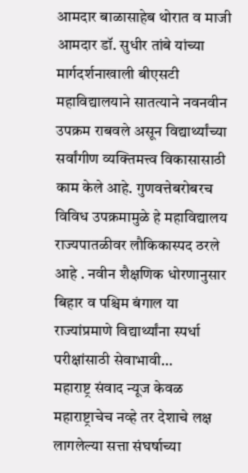आमदार बाळासाहेब थोरात व माजी आमदार डॉ. सुधीर तांबे यांच्या मार्गदर्शनाखाली बीएसटी महाविद्यालयाने सातत्याने नवनवीन उपक्रम राबवले असून विद्यार्थ्यांच्या सर्वांगीण व्यक्तिमत्त्व विकासासाठी काम केले आहे. गुणवत्तेबरोबरच विविध उपक्रमामुळे हे महाविद्यालय राज्यपातळीवर लौकिकास्पद ठरले आहे . नवीन शैक्षणिक धोरणानुसार बिहार व पश्चिम बंगाल या राज्यांप्रमाणे विद्यार्थ्यांना स्पर्धा परीक्षांसाठी सेवाभावी…
महाराष्ट्र संवाद न्यूज केवळ महाराष्ट्राचेच नव्हे तर देशाचे लक्ष लागलेल्या सत्ता संघर्षाच्या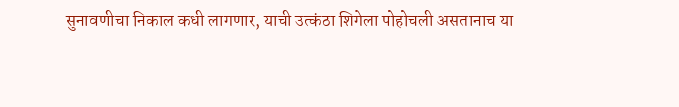सुनावणीचा निकाल कधी लागणार, याची उत्कंठा शिगेला पोहोचली असतानाच या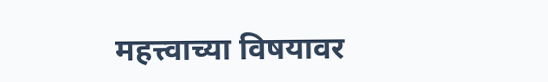महत्त्वाच्या विषयावर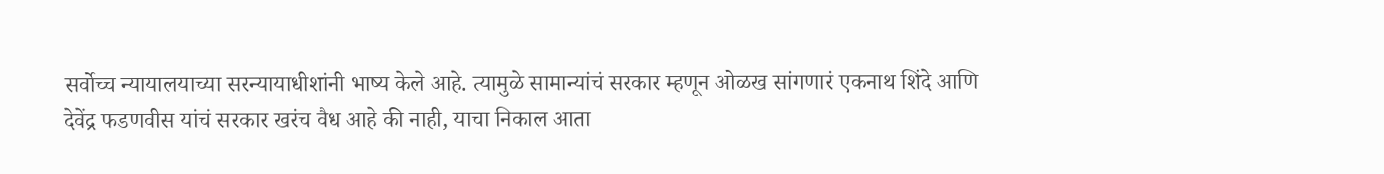सर्वोच्च न्यायालयाच्या सरन्यायाधीशांनी भाष्य केले आहे. त्यामुळे सामान्यांचं सरकार म्हणून ओळख सांगणारं एकनाथ शिंदे आणि देवेंद्र फडणवीस यांचं सरकार खरंच वैध आहे की नाही, याचा निकाल आता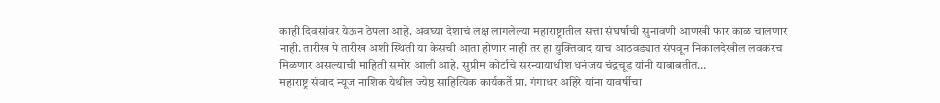काही दिवसांवर येऊन ठेपला आहे. अवघ्या देशाचं लक्ष लागलेल्या महाराष्ट्रातील सत्ता संघर्षाची सुनावणी आणखी फार काळ चालणार नाही. तारीख पे तारीख अशी स्थिती या केसची आता होणार नाही तर हा युक्तिवाद याच आठवड्यात संपवून निकालदेखील लवकरच मिळणार असल्याची माहिती समोर आली आहे. सुप्रीम कोर्टाचे सरन्यायाधीश धनंजय चंद्रचूड यांनी याबाबतीत…
महाराष्ट्र संवाद न्यूज नाशिक येथील ज्येष्ठ साहित्यिक कार्यकर्ते प्रा. गंगाधर अहिरे यांना यावर्षीचा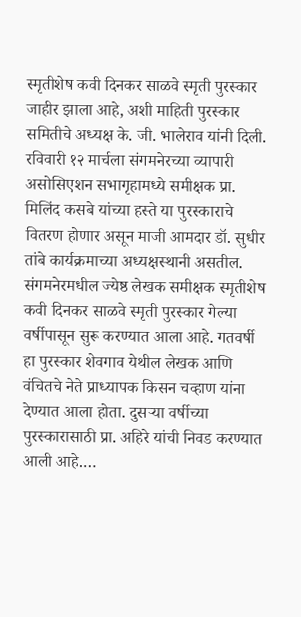स्मृतीशेष कवी दिनकर साळवे स्मृती पुरस्कार जाहीर झाला आहे, अशी माहिती पुरस्कार समितीचे अध्यक्ष के. जी. भालेराव यांनी दिली. रविवारी १२ मार्चला संगमनेरच्या व्यापारी असोसिएशन सभागृहामध्ये समीक्षक प्रा. मिलिंद कसबे यांच्या हस्ते या पुरस्काराचे वितरण होणार असून माजी आमदार डॉ. सुधीर तांबे कार्यक्रमाच्या अध्यक्षस्थानी असतील. संगमनेरमधील ज्येष्ठ लेखक समीक्षक स्मृतीशेष कवी दिनकर साळवे स्मृती पुरस्कार गेल्या वर्षीपासून सुरू करण्यात आला आहे. गतवर्षी हा पुरस्कार शेवगाव येथील लेखक आणि वंचितचे नेते प्राध्यापक किसन चव्हाण यांना देण्यात आला होता. दुसऱ्या वर्षीच्या पुरस्कारासाठी प्रा. अहिरे यांची निवड करण्यात आली आहे.…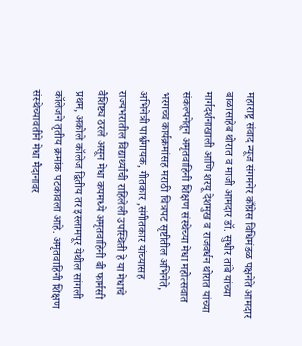महाराष्ट्र संवाद न्यूज संगमनेर काँग्रेस विधिमंडळ पक्षनेते आमदार बाळासाहेब थोरात व माजी आमदार डॉ. सुधीर तांबे यांच्या मार्गदर्शनाखाली आणि शरयू देशमुख व राजवर्धन थोरात यांच्या संकल्पनेतून अमृतवाहिनी शिक्षण संस्थेच्या मेधा महोत्सवात भरगच्च कार्यक्रमांसह मराठी चित्रपट सृष्टीतील अभिनेते, अभिनेत्री पार्श्वगायक, गीतकार ,संगीतकार यांच्यासह राज्यभरातील विद्यार्थ्यांची राहिलेली उपस्थिती हे या मेधाचे वैशिष्ट्य ठरले असून मेधा कपमध्ये अमृतवाहिनी बी फार्मसी प्रथम, अकोले कॉलेज द्वितीय तर इस्लामपूर येथील सांगली कॉलेजने तृतीय क्रमांक पटकावला आहे. अमृतवाहिनी शिक्षण संस्थेच्यावतीने मेधा मैदानावर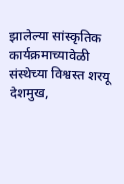झालेल्या सांस्कृतिक कार्यक्रमाच्यावेळी संस्थेच्या विश्वस्त शरयू देशमुख,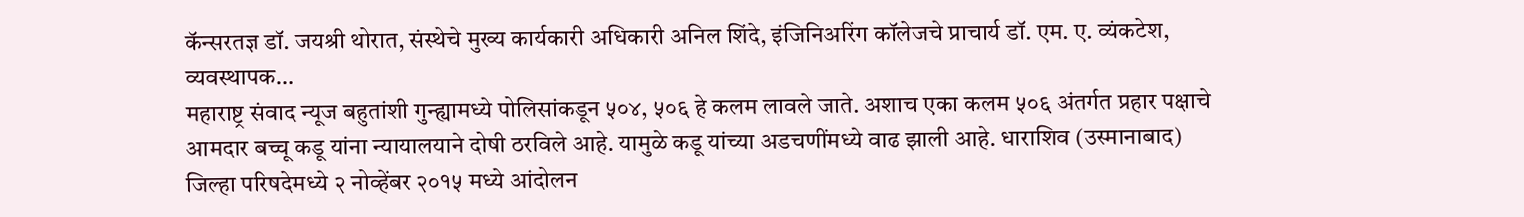कॅन्सरतज्ञ डॉ. जयश्री थोरात, संस्थेचे मुख्य कार्यकारी अधिकारी अनिल शिंदे, इंजिनिअरिंग कॉलेजचे प्राचार्य डॉ. एम. ए. व्यंकटेश, व्यवस्थापक…
महाराष्ट्र संवाद न्यूज बहुतांशी गुन्ह्यामध्ये पोलिसांकडून ५०४, ५०६ हे कलम लावले जाते. अशाच एका कलम ५०६ अंतर्गत प्रहार पक्षाचे आमदार बच्चू कडू यांना न्यायालयाने दोषी ठरविले आहे. यामुळे कडू यांच्या अडचणींमध्ये वाढ झाली आहे. धाराशिव (उस्मानाबाद) जिल्हा परिषदेमध्ये २ नोव्हेंबर २०१५ मध्ये आंदोलन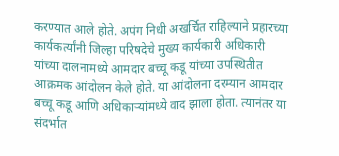करण्यात आले होते. अपंग निधी अखर्चित राहिल्याने प्रहारच्या कार्यकर्त्यांनी जिल्हा परिषदेचे मुख्य कार्यकारी अधिकारी यांच्या दालनामध्ये आमदार बच्चू कडू यांच्या उपस्थितीत आक्रमक आंदोलन केले होते. या आंदोलना दरम्यान आमदार बच्चू कडू आणि अधिकाऱ्यांमध्ये वाद झाला होता. त्यानंतर या संदर्भात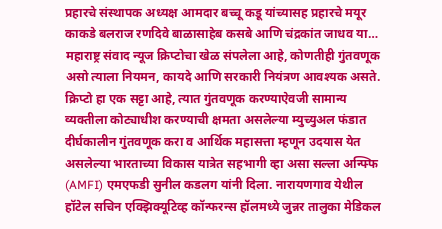प्रहारचे संस्थापक अध्यक्ष आमदार बच्चू कडू यांच्यासह प्रहारचे मयूर काकडे बलराज रणदिवे बाळासाहेब कसबे आणि चंद्रकांत जाधव या…
महाराष्ट्र संवाद न्यूज क्रिप्टोचा खेळ संपलेला आहे, कोणतीही गुंतवणूक असो त्याला नियमन, कायदे आणि सरकारी नियंत्रण आवश्यक असते. क्रिप्टो हा एक सट्टा आहे, त्यात गुंतवणूक करण्याऐवजी सामान्य व्यक्तीला कोट्याधीश करण्याची क्षमता असलेल्या म्युच्युअल फंडात दीर्घकालीन गुंतवणूक करा व आर्थिक महासत्ता म्हणून उदयास येत असलेल्या भारताच्या विकास यात्रेत सहभागी व्हा असा सल्ला अन्फ्फि (AMFI) एमएफडी सुनील कडलग यांनी दिला. नारायणगाव येथील हॉटेल सचिन एक्झिक्यूटिव्ह कॉन्फरन्स हॉलमध्ये जुन्नर तालुका मेडिकल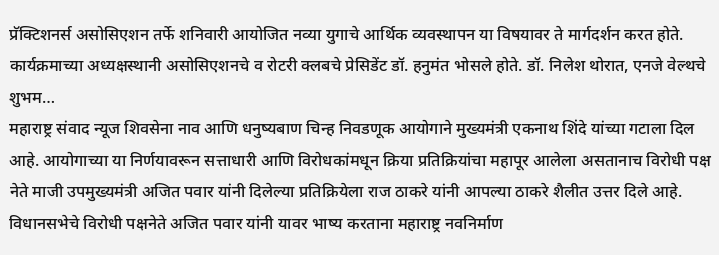प्रॅक्टिशनर्स असोसिएशन तर्फे शनिवारी आयोजित नव्या युगाचे आर्थिक व्यवस्थापन या विषयावर ते मार्गदर्शन करत होते. कार्यक्रमाच्या अध्यक्षस्थानी असोसिएशनचे व रोटरी क्लबचे प्रेसिडेंट डॉ. हनुमंत भोसले होते. डॉ. निलेश थोरात, एनजे वेल्थचे शुभम…
महाराष्ट्र संवाद न्यूज शिवसेना नाव आणि धनुष्यबाण चिन्ह निवडणूक आयोगाने मुख्यमंत्री एकनाथ शिंदे यांच्या गटाला दिल आहे. आयोगाच्या या निर्णयावरून सत्ताधारी आणि विरोधकांमधून क्रिया प्रतिक्रियांचा महापूर आलेला असतानाच विरोधी पक्ष नेते माजी उपमुख्यमंत्री अजित पवार यांनी दिलेल्या प्रतिक्रियेला राज ठाकरे यांनी आपल्या ठाकरे शैलीत उत्तर दिले आहे. विधानसभेचे विरोधी पक्षनेते अजित पवार यांनी यावर भाष्य करताना महाराष्ट्र नवनिर्माण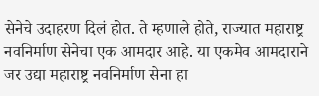सेनेचे उदाहरण दिलं होत. ते म्हणाले होते, राज्यात महाराष्ट्र नवनिर्माण सेनेचा एक आमदार आहे. या एकमेव आमदाराने जर उद्या महाराष्ट्र नवनिर्माण सेना हा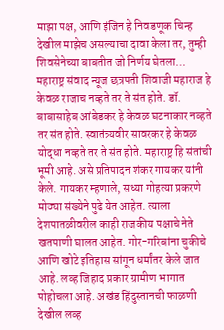माझा पक्ष, आणि इंजिन हे निवडणूक चिन्ह देखील माझेच असल्याचा दावा केला तर, तुम्ही शिवसेनेच्या बाबतीत जो निर्णय घेतला…
महाराष्ट्र संवाद न्यूज छत्रपती शिवाजी महाराज हे केवळ राजाच नव्हते तर ते संत होते. डॉ. बाबासाहेब आंबेडकर हे केवळ घटनाकार नव्हते तर संत होते. स्वातंत्र्यवीर सावरकर हे केवळ योद्धा नव्हते तर ते संत होते. महाराष्ट्र हि संतांची भूमी आहे. असे प्रतिपादन शंकर गायकर यांनी केले. गायकर म्हणाले, सध्या गोहत्या प्रकरणे मोठ्या संख्येने पुढे येत आहेत. त्याला देशपातळीवरील काही राजकीय पक्षाचे नेते खतपाणी घालत आहेत. गोर-गरिबांना चुकीचे आणि खोटे इतिहास सांगून धर्मांतर केले जात आहे. लव्ह जिहाद प्रकार ग्रामीण भागात पोहोचला आहे. अखंड हिंदुस्तानची फाळणी देखील लव्ह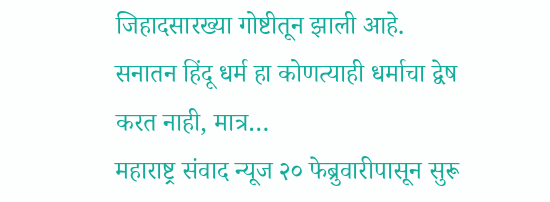जिहादसारख्या गोष्टीतून झाली आहे. सनातन हिंदू धर्म हा कोणत्याही धर्माचा द्वेष करत नाही, मात्र…
महाराष्ट्र संवाद न्यूज २० फेब्रुवारीपासून सुरू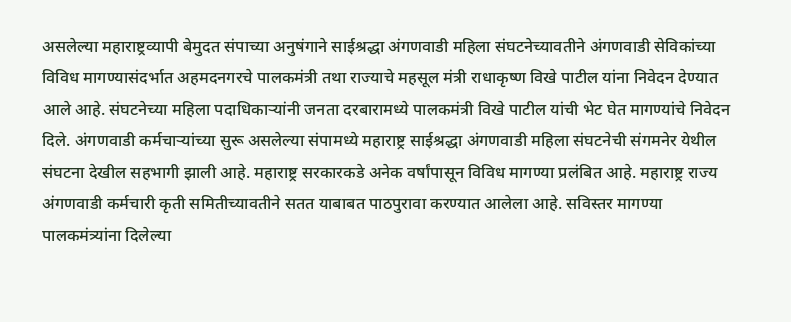असलेल्या महाराष्ट्रव्यापी बेमुदत संपाच्या अनुषंगाने साईश्रद्धा अंगणवाडी महिला संघटनेच्यावतीने अंगणवाडी सेविकांच्या विविध मागण्यासंदर्भात अहमदनगरचे पालकमंत्री तथा राज्याचे महसूल मंत्री राधाकृष्ण विखे पाटील यांना निवेदन देण्यात आले आहे. संघटनेच्या महिला पदाधिकाऱ्यांनी जनता दरबारामध्ये पालकमंत्री विखे पाटील यांची भेट घेत मागण्यांचे निवेदन दिले. अंगणवाडी कर्मचाऱ्यांच्या सुरू असलेल्या संपामध्ये महाराष्ट्र साईश्रद्धा अंगणवाडी महिला संघटनेची संगमनेर येथील संघटना देखील सहभागी झाली आहे. महाराष्ट्र सरकारकडे अनेक वर्षांपासून विविध मागण्या प्रलंबित आहे. महाराष्ट्र राज्य अंगणवाडी कर्मचारी कृती समितीच्यावतीने सतत याबाबत पाठपुरावा करण्यात आलेला आहे. सविस्तर मागण्या पालकमंत्र्यांना दिलेल्या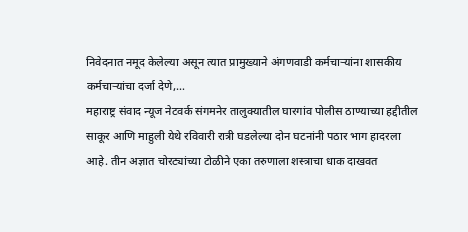निवेदनात नमूद केलेल्या असून त्यात प्रामुख्याने अंगणवाडी कर्मचाऱ्यांना शासकीय कर्मचाऱ्यांचा दर्जा देणे,…
महाराष्ट्र संवाद न्यूज नेटवर्क संगमनेर तालुक्यातील घारगांव पोलीस ठाण्याच्या हद्दीतील साकूर आणि माहुली येथे रविवारी रात्री घडलेल्या दोन घटनांनी पठार भाग हादरला आहे. तीन अज्ञात चोरट्यांच्या टोळीने एका तरुणाला शस्त्राचा धाक दाखवत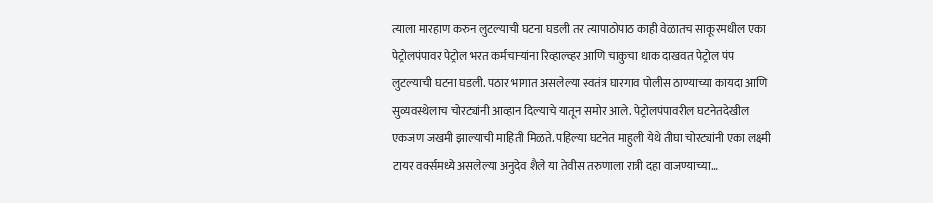त्याला मारहाण करुन लुटल्याची घटना घडली तर त्यापाठोपाठ काही वेळातच साकूरमधील एका पेट्रोलपंपावर पेट्रोल भरत कर्मचाऱ्यांना रिव्हाल्व्हर आणि चाकुचा धाक दाखवत पेट्रोल पंप लुटल्याची घटना घडली. पठार भागात असलेल्या स्वतंत्र घारगाव पोलीस ठाण्याच्या कायदा आणि सुव्यवस्थेलाच चोरट्यांनी आव्हान दिल्याचे यातून समोर आले. पेट्रोलपंपावरील घटनेतदेखील एकजण जखमी झाल्याची माहिती मिळते. पहिल्या घटनेत माहुली येथे तीघा चोरट्यांनी एका लक्ष्मी टायर वर्क्समध्ये असलेल्या अनुदेव शैले या तेवीस तरुणाला रात्री दहा वाजण्याच्या…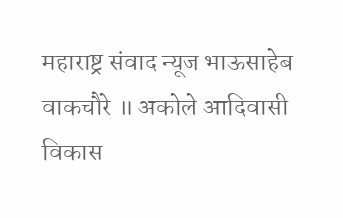महाराष्ट्र संवाद न्यूज भाऊसाहेब वाकचौरे ॥ अकोले आदिवासी विकास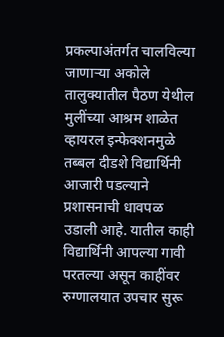प्रकल्पाअंतर्गत चालविल्या जाणाऱ्या अकोले तालुक्यातील पैठण येथील मुलींच्या आश्रम शाळेत व्हायरल इन्फेक्शनमुळे तब्बल दीडशे विद्यार्थिनी आजारी पडल्याने प्रशासनाची धावपळ उडाली आहे. यातील काही विद्यार्थिनी आपल्या गावी परतल्या असून काहींवर रुग्णालयात उपचार सुरू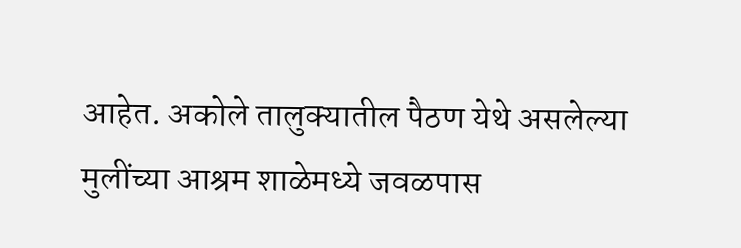आहेत. अकोले तालुक्यातील पैठण येथे असलेल्या मुलींच्या आश्रम शाळेमध्ये जवळपास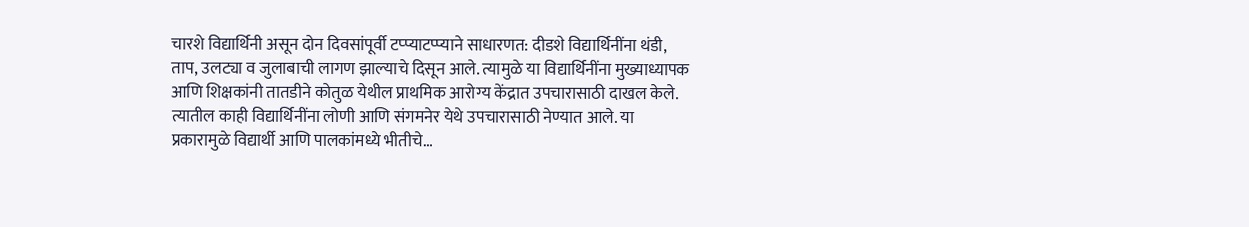चारशे विद्यार्थिनी असून दोन दिवसांपूर्वी टप्प्याटप्प्याने साधारणत: दीडशे विद्यार्थिनींना थंडी, ताप, उलट्या व जुलाबाची लागण झाल्याचे दिसून आले. त्यामुळे या विद्यार्थिनींना मुख्याध्यापक आणि शिक्षकांनी तातडीने कोतुळ येथील प्राथमिक आरोग्य केंद्रात उपचारासाठी दाखल केले. त्यातील काही विद्यार्थिनींना लोणी आणि संगमनेर येथे उपचारासाठी नेण्यात आले. या प्रकारामुळे विद्यार्थी आणि पालकांमध्ये भीतीचे…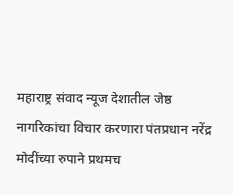महाराष्ट्र संवाद न्यूज देशातील जेष्ठ नागरिकांचा विचार करणारा पंतप्रधान नरेंद्र मोदींच्या रुपाने प्रथमच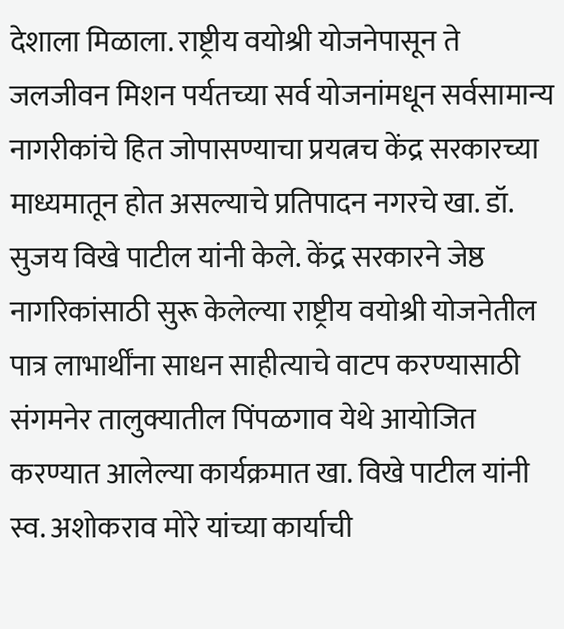देशाला मिळाला. राष्ट्रीय वयोश्री योजनेपासून ते जलजीवन मिशन पर्यतच्या सर्व योजनांमधून सर्वसामान्य नागरीकांचे हित जोपासण्याचा प्रयत्नच केंद्र सरकारच्या माध्यमातून होत असल्याचे प्रतिपादन नगरचे खा. डॉ. सुजय विखे पाटील यांनी केले. केंद्र सरकारने जेष्ठ नागरिकांसाठी सुरू केलेल्या राष्ट्रीय वयोश्री योजनेतील पात्र लाभार्थींना साधन साहीत्याचे वाटप करण्यासाठी संगमनेर तालुक्यातील पिंपळगाव येथे आयोजित करण्यात आलेल्या कार्यक्रमात खा. विखे पाटील यांनी स्व. अशोकराव मोरे यांच्या कार्याची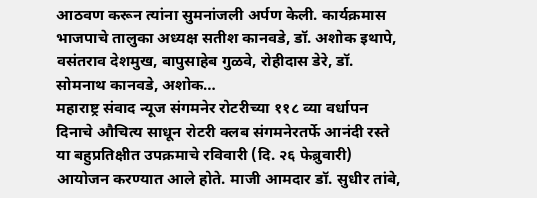आठवण करून त्यांना सुमनांजली अर्पण केली. कार्यक्रमास भाजपाचे तालुका अध्यक्ष सतीश कानवडे, डॉ. अशोक इथापे, वसंतराव देशमुख, बापुसाहेब गुळवे, रोहीदास डेरे, डॉ. सोमनाथ कानवडे, अशोक…
महाराष्ट्र संवाद न्यूज संगमनेर रोटरीच्या ११८ व्या वर्धापन दिनाचे औचित्य साधून रोटरी क्लब संगमनेरतर्फे आनंदी रस्ते या बहुप्रतिक्षीत उपक्रमाचे रविवारी (दि. २६ फेब्रुवारी) आयोजन करण्यात आले होते. माजी आमदार डॉ. सुधीर तांबे,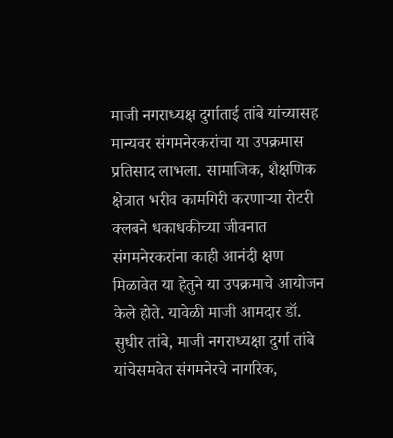माजी नगराध्यक्ष दुर्गाताई तांबे यांच्यासह मान्यवर संगमनेरकरांचा या उपक्रमास प्रतिसाद लाभला. सामाजिक, शैक्षणिक क्षेत्रात भरीव कामगिरी करणाऱ्या रोटरी क्लबने धकाधकीच्या जीवनात संगमनेरकरांना काही आनंदी क्षण मिळावेत या हेतुने या उपक्रमाचे आयोजन केले होते. यावेळी माजी आमदार डॉ. सुधीर तांबे, माजी नगराध्यक्षा दुर्गा तांबे यांचेसमवेत संगमनेरचे नागरिक,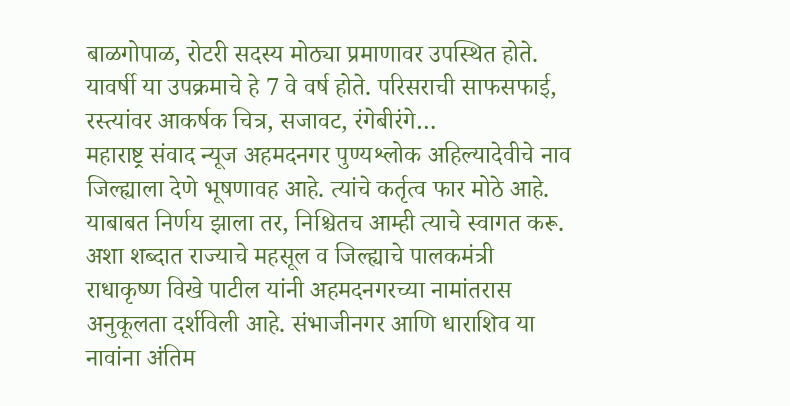बाळगोपाळ, रोटरी सदस्य मोठ्या प्रमाणावर उपस्थित होते. यावर्षी या उपक्रमाचे हे 7 वे वर्ष होते. परिसराची साफसफाई, रस्त्यांवर आकर्षक चित्र, सजावट, रंगेबीरंगे…
महाराष्ट्र संवाद न्यूज अहमदनगर पुण्यश्लोक अहिल्यादेवीचे नाव जिल्ह्याला देणे भूषणावह आहे. त्यांचे कर्तृत्व फार मोठे आहे. याबाबत निर्णय झाला तर, निश्चितच आम्ही त्याचे स्वागत करू. अशा शब्दात राज्याचे महसूल व जिल्ह्याचे पालकमंत्री राधाकृष्ण विखे पाटील यांनी अहमदनगरच्या नामांतरास अनुकूलता दर्शविली आहे. संभाजीनगर आणि धाराशिव या नावांना अंतिम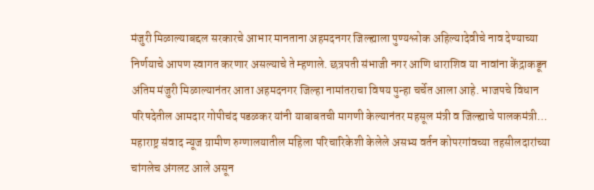मंजुरी मिळाल्याबद्दल सरकारचे आभार मानताना अहमदनगर जिल्ह्याला पुण्यश्लोक अहिल्यादेवीचे नाव देण्याच्या निर्णयाचे आपण स्वागत करणार असल्याचे ते म्हणाले. छत्रपती संभाजी नगर आणि धाराशिव या नावांना केंद्राकडून अंतिम मंजुरी मिळाल्यानंतर आता अहमदनगर जिल्हा नामांतराचा विषय पुन्हा चर्चेत आला आहे. भाजपचे विधान परिषदेतील आमदार गोपीचंद पडळकर यांनी याबाबतची मागणी केल्यानंतर महसूल मंत्री व जिल्ह्याचे पालकमंत्री…
महाराष्ट्र संवाद न्यूज ग्रामीण रुग्णालयातील महिला परिचारिकेशी केलेले असभ्य वर्तन कोपरगांवच्या तहसीलदारांच्या चांगलेच अंगलट आले असून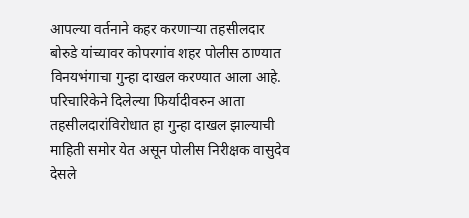आपल्या वर्तनाने कहर करणाऱ्या तहसीलदार बोरुडे यांच्यावर कोपरगांव शहर पोलीस ठाण्यात विनयभंगाचा गुन्हा दाखल करण्यात आला आहे. परिचारिकेने दिलेल्या फिर्यादीवरुन आता तहसीलदारांविरोधात हा गुन्हा दाखल झाल्याची माहिती समोर येत असून पोलीस निरीक्षक वासुदेव देसले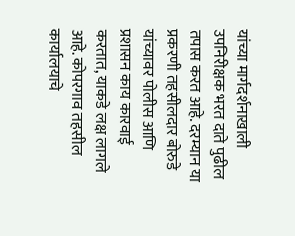यांच्या मार्गदर्शनाखाली उपनिरीक्षक भरत दाते पुढील तपास करत आहे. दरम्यान या प्रकरणी तहसीलदार बोरुडे यांच्यावर पोलीस आणि प्रशासन काय कारवाई करतात, याकडे लक्ष लागले आहे. कोपरगाव तहसील कार्यालयाचे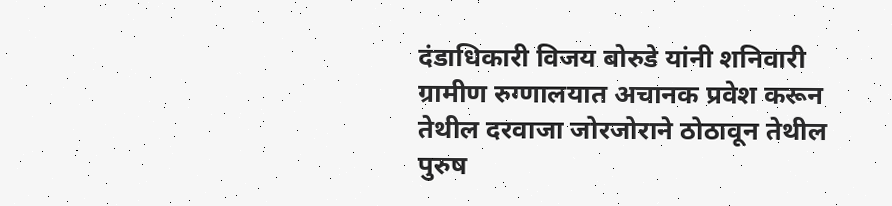दंडाधिकारी विजय बोरुडे यांनी शनिवारी ग्रामीण रुग्णालयात अचानक प्रवेश करून तेथील दरवाजा जोरजोराने ठोठावून तेथील पुरुष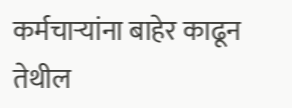कर्मचाऱ्यांना बाहेर काढून तेथील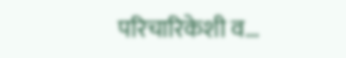परिचारिकेशी व…